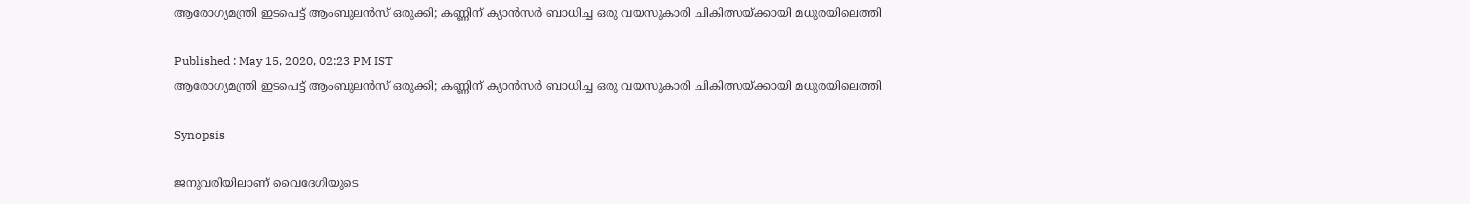ആരോഗ്യമന്ത്രി ഇടപെട്ട് ആംബുലൻസ് ഒരുക്കി; കണ്ണിന് ക്യാൻസർ ബാധിച്ച ഒരു വയസുകാരി ചികിത്സയ്ക്കായി മധുരയിലെത്തി

Published : May 15, 2020, 02:23 PM IST
ആരോഗ്യമന്ത്രി ഇടപെട്ട് ആംബുലൻസ് ഒരുക്കി; കണ്ണിന് ക്യാൻസർ ബാധിച്ച ഒരു വയസുകാരി ചികിത്സയ്ക്കായി മധുരയിലെത്തി

Synopsis

ജനുവരിയിലാണ് വൈദേഗിയുടെ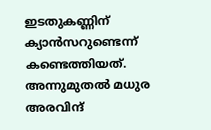ഇടതുകണ്ണിന് ക്യാൻസറുണ്ടെന്ന് കണ്ടെത്തിയത്. അന്നുമുതല്‍ മധുര അരവിന്ദ്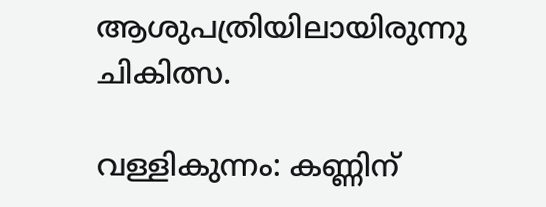ആശുപത്രിയിലായിരുന്നു ചികിത്സ.

വള്ളികുന്നം: കണ്ണിന്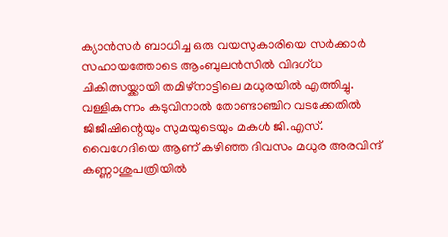ക്യാന്‍സര്‍ ബാധിച്ച ഒരു വയസുകാരിയെ സര്‍ക്കാര്‍ സഹായത്തോടെ ആംബുലന്‍സില്‍ വിദഗ്ധ ചികിത്സയ്ക്കായി തമിഴ്നാട്ടിലെ മധുരയില്‍ എത്തിച്ചു. വള്ളികുന്നം കടുവിനാല്‍ തോണ്ടാഞ്ചിറ വടക്കേതില്‍ ജിജീഷിന്റെയും സുമയുടെയും മകള്‍ ജി.എസ്. വൈഗേദിയെ ആണ് കഴിഞ്ഞ ദിവസം മധുര അരവിന്ദ് കണ്ണാശുപത്രിയില്‍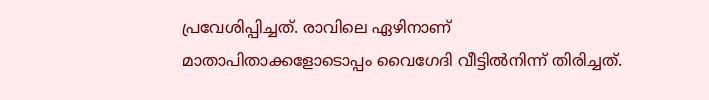പ്രവേശിപ്പിച്ചത്. രാവിലെ ഏഴിനാണ് മാതാപിതാക്കളോടൊപ്പം വൈഗേദി വീട്ടില്‍നിന്ന് തിരിച്ചത്.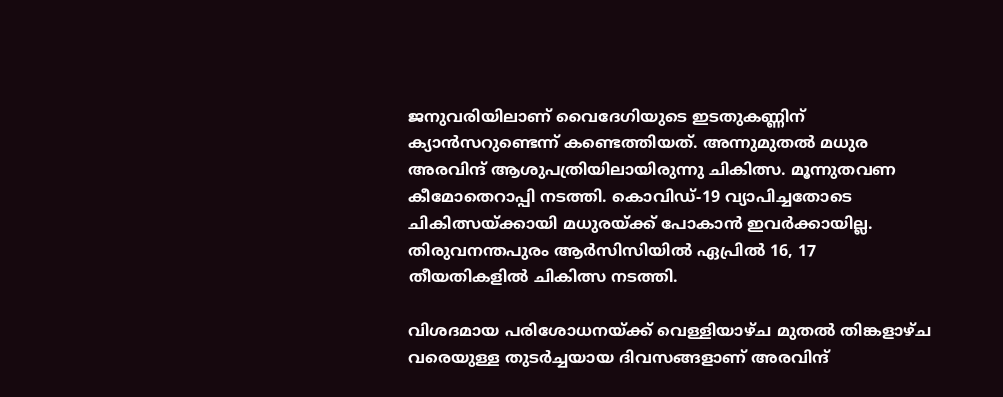ജനുവരിയിലാണ് വൈദേഗിയുടെ ഇടതുകണ്ണിന് ക്യാൻസറുണ്ടെന്ന് കണ്ടെത്തിയത്. അന്നുമുതല്‍ മധുര അരവിന്ദ് ആശുപത്രിയിലായിരുന്നു ചികിത്സ. മൂന്നുതവണ കീമോതെറാപ്പി നടത്തി. കൊവിഡ്-19 വ്യാപിച്ചതോടെ ചികിത്സയ്ക്കായി മധുരയ്ക്ക് പോകാന്‍ ഇവര്‍ക്കായില്ല.  തിരുവനന്തപുരം ആര്‍സിസിയില്‍ ഏപ്രില്‍ 16, 17 തീയതികളില്‍ ചികിത്സ നടത്തി.

വിശദമായ പരിശോധനയ്ക്ക് വെള്ളിയാഴ്ച മുതല്‍ തിങ്കളാഴ്ച വരെയുള്ള തുടര്‍ച്ചയായ ദിവസങ്ങളാണ് അരവിന്ദ്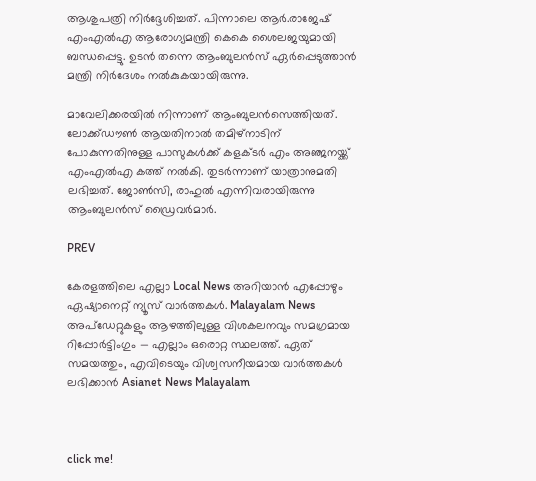ആശുപത്രി നിർദ്ദേശിച്ചത്. പിന്നാലെ ആര്‍.രാജേഷ് എംഎല്‍എ ആരോഗ്യമന്ത്രി കെകെ ശൈലജയുമായി ബന്ധപ്പെട്ടു. ഉടൻ തന്നെ ആംബുലന്‍സ് ഏര്‍പ്പെടുത്താന്‍ മന്ത്രി നിര്‍ദേശം നല്‍കുകയായിരുന്നു.

മാവേലിക്കരയില്‍ നിന്നാണ് ആംബുലന്‍സെത്തിയത്. ലോക്ക്ഡൗൺ ആയതിനാല്‍ തമിഴ്നാടിന് പോകുന്നതിനുള്ള പാസുകള്‍ക്ക് കളക്ടര്‍ എം അഞ്ജനയ്ക്ക് എംഎല്‍എ കത്ത് നല്‍കി. തുടര്‍ന്നാണ് യാത്രാനുമതി ലഭിച്ചത്. ജോണ്‍സി, രാഹുല്‍ എന്നിവരായിരുന്നു ആംബുലന്‍സ് ഡ്രൈവര്‍മാര്‍.

PREV

കേരളത്തിലെ എല്ലാ Local News അറിയാൻ എപ്പോഴും ഏഷ്യാനെറ്റ് ന്യൂസ് വാർത്തകൾ. Malayalam News  അപ്‌ഡേറ്റുകളും ആഴത്തിലുള്ള വിശകലനവും സമഗ്രമായ റിപ്പോർട്ടിംഗും — എല്ലാം ഒരൊറ്റ സ്ഥലത്ത്. ഏത് സമയത്തും, എവിടെയും വിശ്വസനീയമായ വാർത്തകൾ ലഭിക്കാൻ Asianet News Malayalam



click me!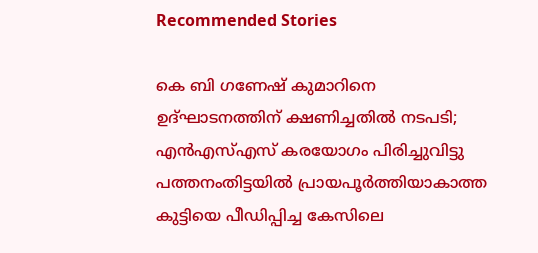Recommended Stories

കെ ബി ഗണേഷ് കുമാറിനെ ഉദ്ഘാടനത്തിന് ക്ഷണിച്ചതിൽ നടപടി; എൻഎസ്എസ് കരയോഗം പിരിച്ചുവിട്ടു
പത്തനംതിട്ടയിൽ പ്രായപൂർത്തിയാകാത്ത കുട്ടിയെ പീഡിപ്പിച്ച കേസിലെ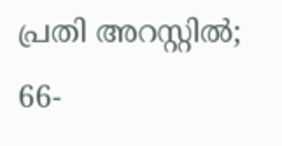പ്രതി അറസ്റ്റിൽ; 66-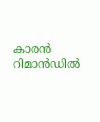കാരൻ റിമാൻഡിൽ